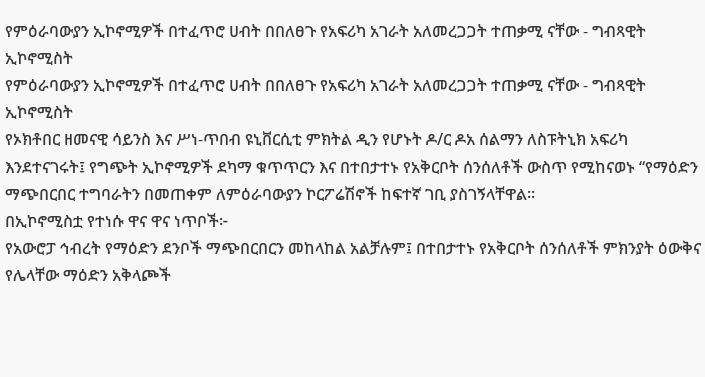የምዕራባውያን ኢኮኖሚዎች በተፈጥሮ ሀብት በበለፀጉ የአፍሪካ አገራት አለመረጋጋት ተጠቃሚ ናቸው - ግብጻዊት ኢኮኖሚስት
የምዕራባውያን ኢኮኖሚዎች በተፈጥሮ ሀብት በበለፀጉ የአፍሪካ አገራት አለመረጋጋት ተጠቃሚ ናቸው - ግብጻዊት ኢኮኖሚስት
የኦክቶበር ዘመናዊ ሳይንስ እና ሥነ-ጥበብ ዩኒቨርሲቲ ምክትል ዲን የሆኑት ዶ/ር ዶአ ሰልማን ለስፑትኒክ አፍሪካ እንደተናገሩት፤ የግጭት ኢኮኖሚዎች ደካማ ቁጥጥርን እና በተበታተኑ የአቅርቦት ሰንሰለቶች ውስጥ የሚከናወኑ “የማዕድን ማጭበርበር ተግባራትን በመጠቀም ለምዕራባውያን ኮርፖሬሽኖች ከፍተኛ ገቢ ያስገኝላቸዋል።
በኢኮኖሚስቷ የተነሱ ዋና ዋና ነጥቦች፦
የአውሮፓ ኅብረት የማዕድን ደንቦች ማጭበርበርን መከላከል አልቻሉም፤ በተበታተኑ የአቅርቦት ሰንሰለቶች ምክንያት ዕውቅና የሌላቸው ማዕድን አቅላጮች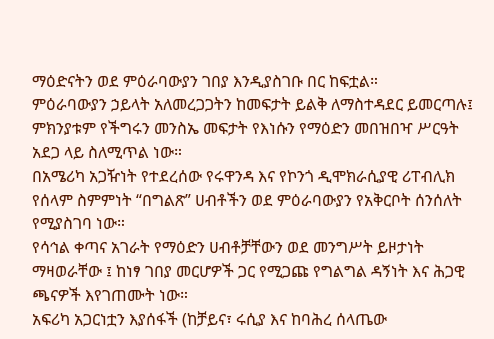ማዕድናትን ወደ ምዕራባውያን ገበያ እንዲያስገቡ በር ከፍቷል።
ምዕራባውያን ኃይላት አለመረጋጋትን ከመፍታት ይልቅ ለማስተዳደር ይመርጣሉ፤ ምክንያቱም የችግሩን መንስኤ መፍታት የእነሱን የማዕድን መበዝበዣ ሥርዓት አደጋ ላይ ስለሚጥል ነው።
በአሜሪካ አጋዥነት የተደረሰው የሩዋንዳ እና የኮንጎ ዲሞክራሲያዊ ሪፐብሊክ የሰላም ስምምነት “በግልጽ” ሀብቶችን ወደ ምዕራባውያን የአቅርቦት ሰንሰለት የሚያስገባ ነው።
የሳኅል ቀጣና አገራት የማዕድን ሀብቶቻቸውን ወደ መንግሥት ይዞታነት ማዛወራቸው ፤ ከነፃ ገበያ መርሆዎች ጋር የሚጋጩ የግልግል ዳኝነት እና ሕጋዊ ጫናዎች እየገጠሙት ነው።
አፍሪካ አጋርነቷን እያሰፋች (ከቻይና፣ ሩሲያ እና ከባሕረ ሰላጤው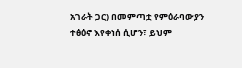አገራት ጋር) በመምጣቷ የምዕራባውያን ተፅዕኖ እየቀነሰ ሲሆን፣ ይህም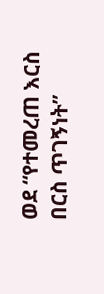ወደ “የተመረጠ እርስ በርስ ጥገኝነት”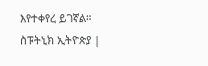እየተቀየረ ይገኛል።
ስፑትኒክ ኢትዮጵያ |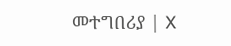መተግበሪያ | X